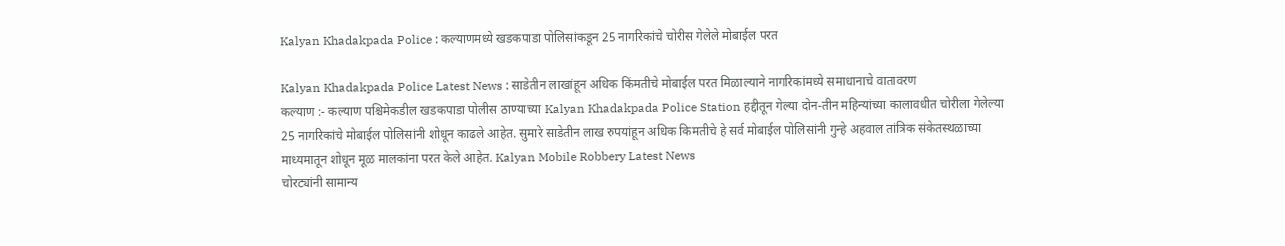Kalyan Khadakpada Police : कल्याणमध्ये खडकपाडा पोलिसांकडून 25 नागरिकांचे चोरीस गेलेले मोबाईल परत

Kalyan Khadakpada Police Latest News : साडेतीन लाखांहून अधिक किंमतीचे मोबाईल परत मिळाल्याने नागरिकांमध्ये समाधानाचे वातावरण
कल्याण :- कल्याण पश्चिमेकडील खडकपाडा पोलीस ठाण्याच्या Kalyan Khadakpada Police Station हद्दीतून गेल्या दोन-तीन महिन्यांच्या कालावधीत चोरीला गेलेल्या 25 नागरिकांचे मोबाईल पोलिसांनी शोधून काढले आहेत. सुमारे साडेतीन लाख रुपयांहून अधिक किमतीचे हे सर्व मोबाईल पोलिसांनी गुन्हे अहवाल तांत्रिक संकेतस्थळाच्या माध्यमातून शोधून मूळ मालकांना परत केले आहेत. Kalyan Mobile Robbery Latest News
चोरट्यांनी सामान्य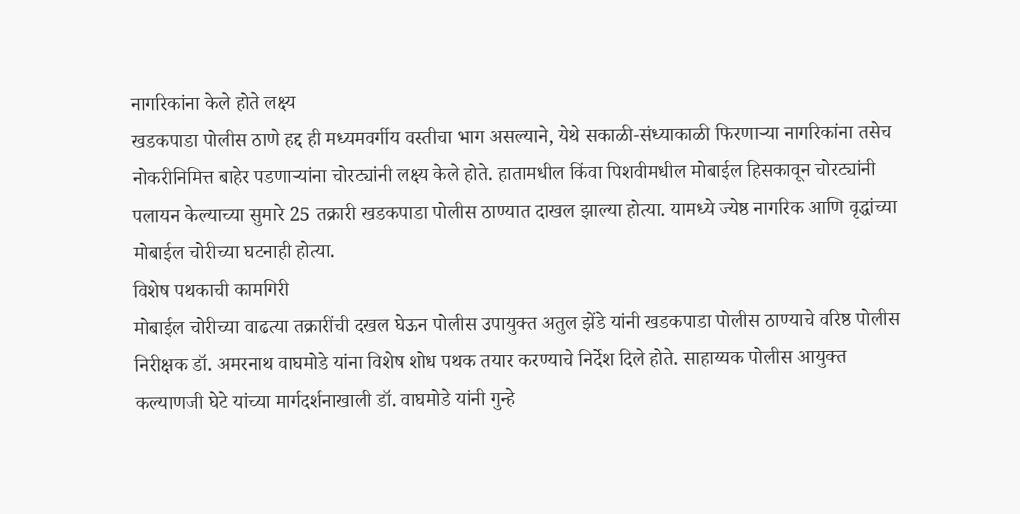नागरिकांना केले होते लक्ष्य
खडकपाडा पोलीस ठाणे हद्द ही मध्यमवर्गीय वस्तीचा भाग असल्याने, येथे सकाळी-संध्याकाळी फिरणाऱ्या नागरिकांना तसेच नोकरीनिमित्त बाहेर पडणाऱ्यांना चोरट्यांनी लक्ष्य केले होते. हातामधील किंवा पिशवीमधील मोबाईल हिसकावून चोरट्यांनी पलायन केल्याच्या सुमारे 25 तक्रारी खडकपाडा पोलीस ठाण्यात दाखल झाल्या होत्या. यामध्ये ज्येष्ठ नागरिक आणि वृद्धांच्या मोबाईल चोरीच्या घटनाही होत्या.
विशेष पथकाची कामगिरी
मोबाईल चोरीच्या वाढत्या तक्रारींची दखल घेऊन पोलीस उपायुक्त अतुल झेंडे यांनी खडकपाडा पोलीस ठाण्याचे वरिष्ठ पोलीस निरीक्षक डॉ. अमरनाथ वाघमोडे यांना विशेष शोध पथक तयार करण्याचे निर्देश दिले होते. साहाय्यक पोलीस आयुक्त कल्याणजी घेटे यांच्या मार्गदर्शनाखाली डॉ. वाघमोडे यांनी गुन्हे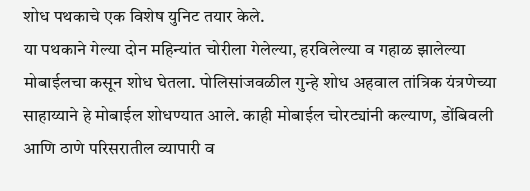शोध पथकाचे एक विशेष युनिट तयार केले.
या पथकाने गेल्या दोन महिन्यांत चोरीला गेलेल्या, हरविलेल्या व गहाळ झालेल्या मोबाईलचा कसून शोध घेतला. पोलिसांजवळील गुन्हे शोध अहवाल तांत्रिक यंत्रणेच्या साहाय्याने हे मोबाईल शोधण्यात आले. काही मोबाईल चोरट्यांनी कल्याण, डोंबिवली आणि ठाणे परिसरातील व्यापारी व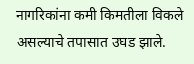नागरिकांना कमी किमतीला विकले असल्याचे तपासात उघड झाले.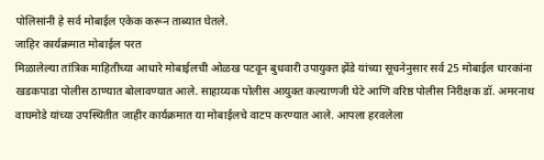पोलिसांनी हे सर्व मोबाईल एकेक करून ताब्यात घेतले.
जाहिर कार्यक्रमात मोबाईल परत
मिळालेल्या तांत्रिक माहितीच्या आधारे मोबाईलची ओळख पटवून बुधवारी उपायुक्त झेंडे यांच्या सूचनेनुसार सर्व 25 मोबाईल धारकांना खडकपाडा पोलीस ठाण्यात बोलावण्यात आले. साहाय्यक पोलीस आयुक्त कल्याणजी घेटे आणि वरिष्ठ पोलीस निरीक्षक डॉ. अमरनाथ वाघमोडे यांच्या उपस्थितीत जाहीर कार्यक्रमात या मोबाईलचे वाटप करण्यात आले. आपला हरवलेला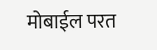मोबाईल परत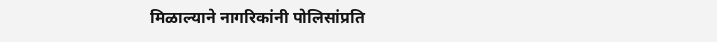मिळाल्याने नागरिकांनी पोलिसांप्रति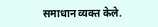समाधान व्यक्त केले.